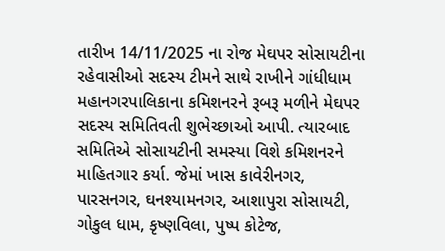તારીખ 14/11/2025 ના રોજ મેઘપર સોસાયટીના રહેવાસીઓ સદસ્ય ટીમને સાથે રાખીને ગાંધીધામ મહાનગરપાલિકાના કમિશનરને રૂબરૂ મળીને મેઘપર સદસ્ય સમિતિવતી શુભેચ્છાઓ આપી. ત્યારબાદ સમિતિએ સોસાયટીની સમસ્યા વિશે કમિશનરને માહિતગાર કર્યા. જેમાં ખાસ કાવેરીનગર, પારસનગર, ઘનશ્યામનગર, આશાપુરા સોસાયટી, ગોકુલ ધામ, કૃષ્ણવિલા, પુષ્પ કોટેજ,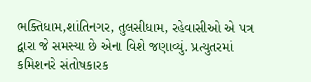ભક્તિધામ,શાંતિનગર, તુલસીધામ, રહેવાસીઓ એ પત્ર દ્વારા જે સમસ્યા છે એના વિશે જણાવ્યું. પ્રત્યુતરમાં કમિશનરે સંતોષકારક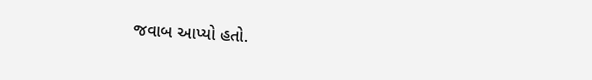જવાબ આપ્યો હતો.